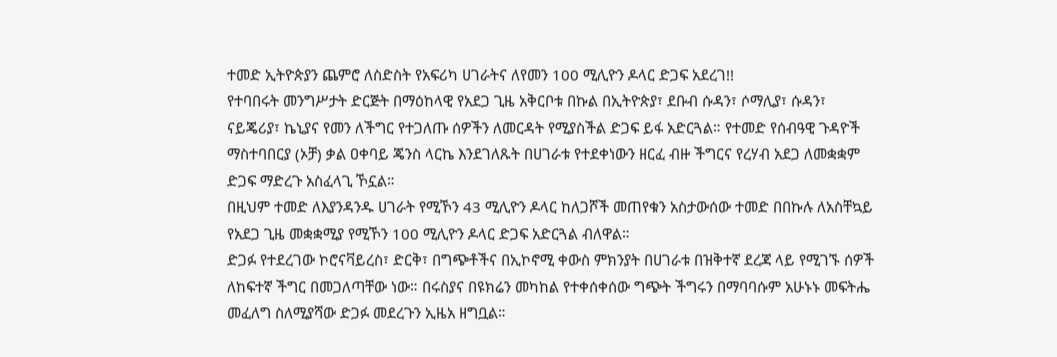ተመድ ኢትዮጵያን ጨምሮ ለስድስት የአፍሪካ ሀገራትና ለየመን 100 ሚሊዮን ዶላር ድጋፍ አደረገ!!
የተባበሩት መንግሥታት ድርጅት በማዕከላዊ የአደጋ ጊዜ አቅርቦቱ በኩል በኢትዮጵያ፣ ደቡብ ሱዳን፣ ሶማሊያ፣ ሱዳን፣ ናይጄሪያ፣ ኬኒያና የመን ለችግር የተጋለጡ ሰዎችን ለመርዳት የሚያስችል ድጋፍ ይፋ አድርጓል። የተመድ የሰብዓዊ ጉዳዮች ማስተባበርያ (ኦቻ) ቃል ዐቀባይ ጄንስ ላርኬ እንደገለጹት በሀገራቱ የተደቀነውን ዘርፈ ብዙ ችግርና የረሃብ አደጋ ለመቋቋም ድጋፍ ማድረጉ አስፈላጊ ኾኗል።
በዚህም ተመድ ለእያንዳንዱ ሀገራት የሚኾን 43 ሚሊዮን ዶላር ከለጋሾች መጠየቁን አስታውሰው ተመድ በበኩሉ ለአስቸኳይ የአደጋ ጊዜ መቋቋሚያ የሚኾን 100 ሚሊዮን ዶላር ድጋፍ አድርጓል ብለዋል።
ድጋፉ የተደረገው ኮሮናቫይረስ፣ ድርቅ፣ በግጭቶችና በኢኮኖሚ ቀውስ ምክንያት በሀገራቱ በዝቅተኛ ደረጃ ላይ የሚገኙ ሰዎች ለከፍተኛ ችግር በመጋለጣቸው ነው። በሩስያና በዩክሬን መካከል የተቀሰቀሰው ግጭት ችግሩን በማባባሱም አሁኑኑ መፍትሔ መፈለግ ስለሚያሻው ድጋፉ መደረጉን ኢዜአ ዘግቧል።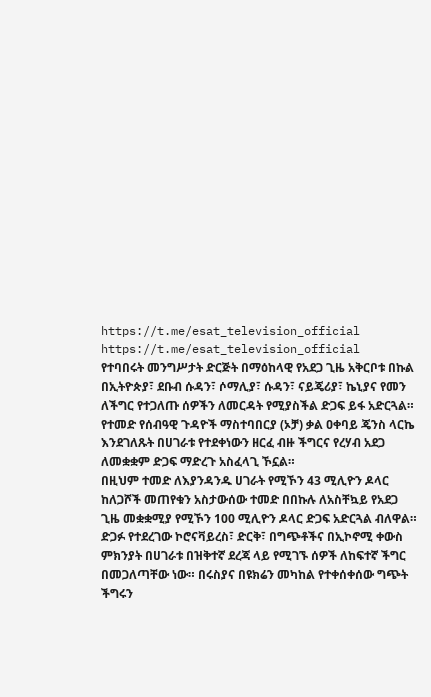https://t.me/esat_television_official
https://t.me/esat_television_official
የተባበሩት መንግሥታት ድርጅት በማዕከላዊ የአደጋ ጊዜ አቅርቦቱ በኩል በኢትዮጵያ፣ ደቡብ ሱዳን፣ ሶማሊያ፣ ሱዳን፣ ናይጄሪያ፣ ኬኒያና የመን ለችግር የተጋለጡ ሰዎችን ለመርዳት የሚያስችል ድጋፍ ይፋ አድርጓል። የተመድ የሰብዓዊ ጉዳዮች ማስተባበርያ (ኦቻ) ቃል ዐቀባይ ጄንስ ላርኬ እንደገለጹት በሀገራቱ የተደቀነውን ዘርፈ ብዙ ችግርና የረሃብ አደጋ ለመቋቋም ድጋፍ ማድረጉ አስፈላጊ ኾኗል።
በዚህም ተመድ ለእያንዳንዱ ሀገራት የሚኾን 43 ሚሊዮን ዶላር ከለጋሾች መጠየቁን አስታውሰው ተመድ በበኩሉ ለአስቸኳይ የአደጋ ጊዜ መቋቋሚያ የሚኾን 100 ሚሊዮን ዶላር ድጋፍ አድርጓል ብለዋል።
ድጋፉ የተደረገው ኮሮናቫይረስ፣ ድርቅ፣ በግጭቶችና በኢኮኖሚ ቀውስ ምክንያት በሀገራቱ በዝቅተኛ ደረጃ ላይ የሚገኙ ሰዎች ለከፍተኛ ችግር በመጋለጣቸው ነው። በሩስያና በዩክሬን መካከል የተቀሰቀሰው ግጭት ችግሩን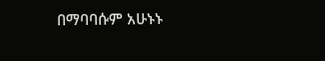በማባባሱም አሁኑኑ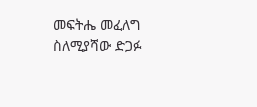መፍትሔ መፈለግ ስለሚያሻው ድጋፉ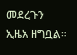መደረጉን ኢዜአ ዘግቧል።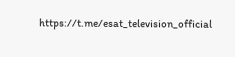https://t.me/esat_television_official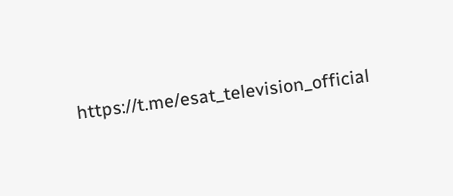https://t.me/esat_television_official